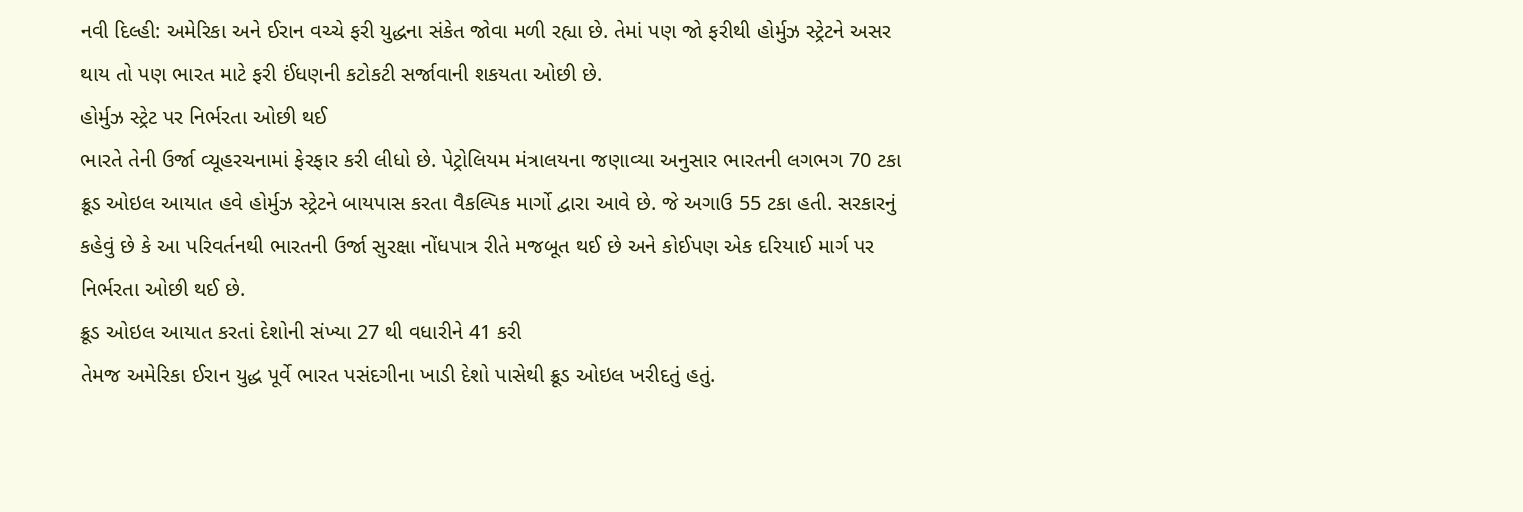નવી દિલ્હી: અમેરિકા અને ઈરાન વચ્ચે ફરી યુદ્ધના સંકેત જોવા મળી રહ્યા છે. તેમાં પણ જો ફરીથી હોર્મુઝ સ્ટ્રેટને અસર થાય તો પણ ભારત માટે ફરી ઈંધણની કટોકટી સર્જાવાની શકયતા ઓછી છે.
હોર્મુઝ સ્ટ્રેટ પર નિર્ભરતા ઓછી થઈ
ભારતે તેની ઉર્જા વ્યૂહરચનામાં ફેરફાર કરી લીધો છે. પેટ્રોલિયમ મંત્રાલયના જણાવ્યા અનુસાર ભારતની લગભગ 70 ટકા ક્રૂડ ઓઇલ આયાત હવે હોર્મુઝ સ્ટ્રેટને બાયપાસ કરતા વૈકલ્પિક માર્ગો દ્વારા આવે છે. જે અગાઉ 55 ટકા હતી. સરકારનું કહેવું છે કે આ પરિવર્તનથી ભારતની ઉર્જા સુરક્ષા નોંધપાત્ર રીતે મજબૂત થઈ છે અને કોઈપણ એક દરિયાઈ માર્ગ પર નિર્ભરતા ઓછી થઈ છે.
ક્રૂડ ઓઇલ આયાત કરતાં દેશોની સંખ્યા 27 થી વધારીને 41 કરી
તેમજ અમેરિકા ઈરાન યુદ્ધ પૂર્વે ભારત પસંદગીના ખાડી દેશો પાસેથી ક્રૂડ ઓઇલ ખરીદતું હતું.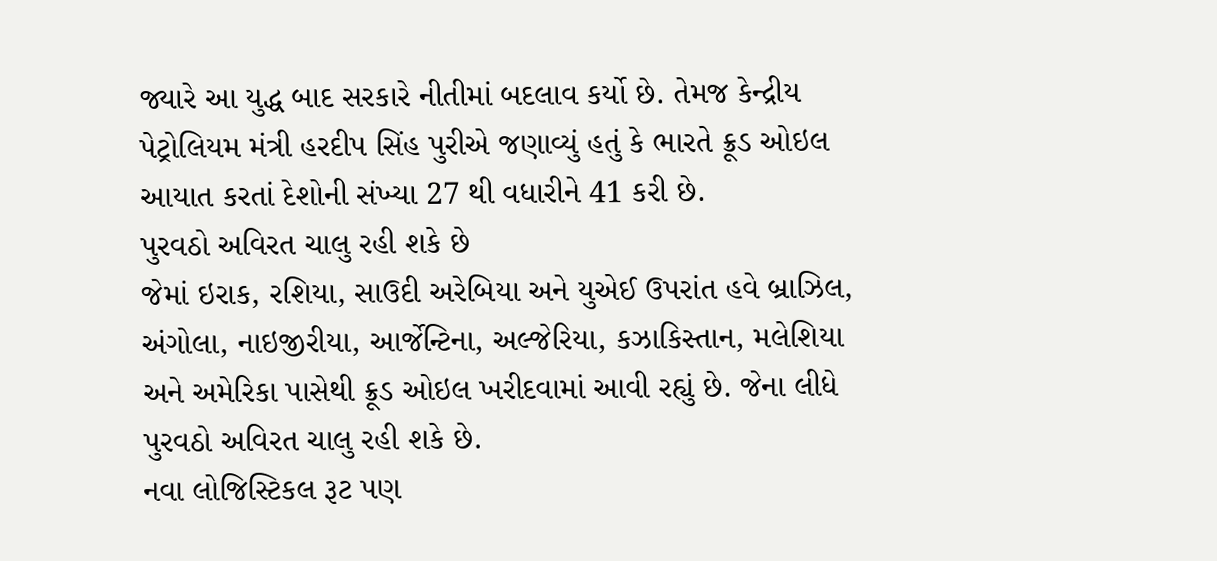જ્યારે આ યુદ્ધ બાદ સરકારે નીતીમાં બદલાવ કર્યો છે. તેમજ કેન્દ્રીય પેટ્રોલિયમ મંત્રી હરદીપ સિંહ પુરીએ જણાવ્યું હતું કે ભારતે ક્રૂડ ઓઇલ આયાત કરતાં દેશોની સંખ્યા 27 થી વધારીને 41 કરી છે.
પુરવઠો અવિરત ચાલુ રહી શકે છે
જેમાં ઇરાક, રશિયા, સાઉદી અરેબિયા અને યુએઈ ઉપરાંત હવે બ્રાઝિલ, અંગોલા, નાઇજીરીયા, આર્જેન્ટિના, અલ્જેરિયા, કઝાકિસ્તાન, મલેશિયા અને અમેરિકા પાસેથી ક્રૂડ ઓઇલ ખરીદવામાં આવી રહ્યું છે. જેના લીધે પુરવઠો અવિરત ચાલુ રહી શકે છે.
નવા લોજિસ્ટિકલ રૂટ પણ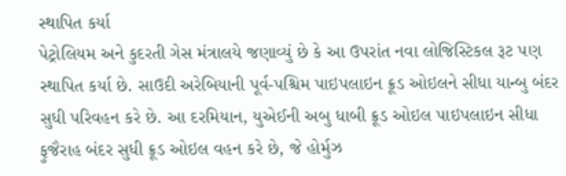સ્થાપિત કર્યા
પેટ્રોલિયમ અને કુદરતી ગેસ મંત્રાલયે જણાવ્યું છે કે આ ઉપરાંત નવા લોજિસ્ટિકલ રૂટ પણ સ્થાપિત કર્યા છે. સાઉદી અરેબિયાની પૂર્વ-પશ્ચિમ પાઇપલાઇન ક્રૂડ ઓઇલને સીધા યાન્બુ બંદર સુધી પરિવહન કરે છે. આ દરમિયાન, યુએઈની અબુ ધાબી ક્રૂડ ઓઇલ પાઇપલાઇન સીધા ફુજૈરાહ બંદર સુધી ક્રૂડ ઓઇલ વહન કરે છે, જે હોર્મુઝ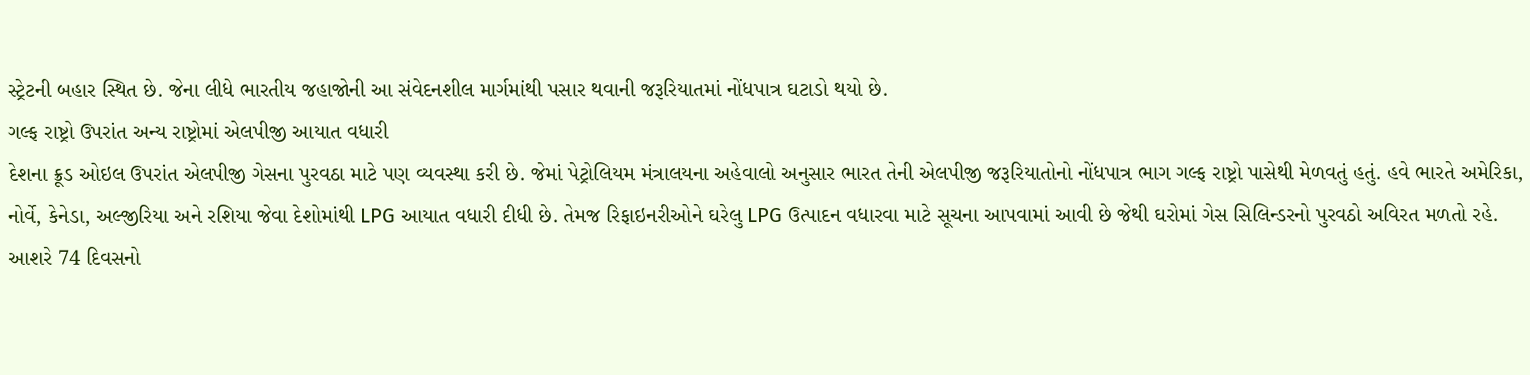સ્ટ્રેટની બહાર સ્થિત છે. જેના લીધે ભારતીય જહાજોની આ સંવેદનશીલ માર્ગમાંથી પસાર થવાની જરૂરિયાતમાં નોંધપાત્ર ઘટાડો થયો છે.
ગલ્ફ રાષ્ટ્રો ઉપરાંત અન્ય રાષ્ટ્રોમાં એલપીજી આયાત વધારી
દેશના ક્રૂડ ઓઇલ ઉપરાંત એલપીજી ગેસના પુરવઠા માટે પણ વ્યવસ્થા કરી છે. જેમાં પેટ્રોલિયમ મંત્રાલયના અહેવાલો અનુસાર ભારત તેની એલપીજી જરૂરિયાતોનો નોંધપાત્ર ભાગ ગલ્ફ રાષ્ટ્રો પાસેથી મેળવતું હતું. હવે ભારતે અમેરિકા, નોર્વે, કેનેડા, અલ્જીરિયા અને રશિયા જેવા દેશોમાંથી LPG આયાત વધારી દીધી છે. તેમજ રિફાઇનરીઓને ઘરેલુ LPG ઉત્પાદન વધારવા માટે સૂચના આપવામાં આવી છે જેથી ઘરોમાં ગેસ સિલિન્ડરનો પુરવઠો અવિરત મળતો રહે.
આશરે 74 દિવસનો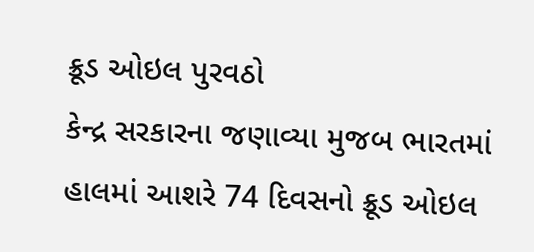ક્રૂડ ઓઇલ પુરવઠો
કેન્દ્ર સરકારના જણાવ્યા મુજબ ભારતમાં હાલમાં આશરે 74 દિવસનો ક્રૂડ ઓઇલ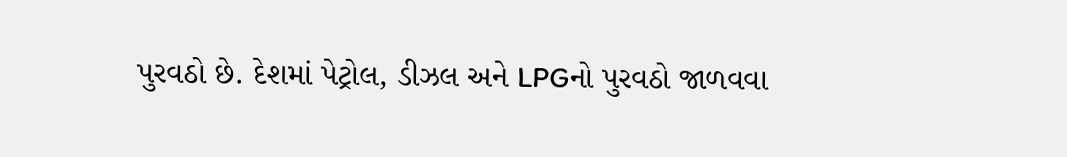પુરવઠો છે. દેશમાં પેટ્રોલ, ડીઝલ અને LPGનો પુરવઠો જાળવવા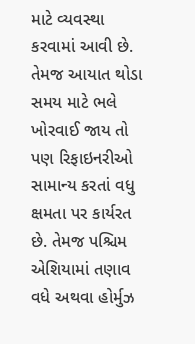માટે વ્યવસ્થા કરવામાં આવી છે. તેમજ આયાત થોડા સમય માટે ભલે ખોરવાઈ જાય તો પણ રિફાઇનરીઓ સામાન્ય કરતાં વધુ ક્ષમતા પર કાર્યરત છે. તેમજ પશ્ચિમ એશિયામાં તણાવ વધે અથવા હોર્મુઝ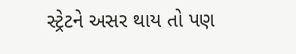સ્ટ્રેટને અસર થાય તો પણ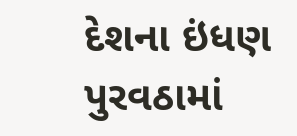દેશના ઇંધણ પુરવઠામાં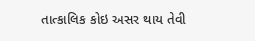તાત્કાલિક કોઇ અસર થાય તેવી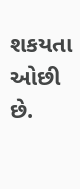શકયતા ઓછી છે.